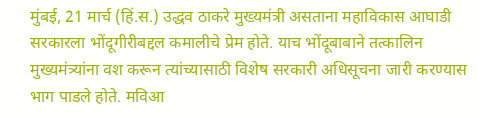मुंबई, 21 मार्च (हिं.स.) उद्धव ठाकरे मुख्यमंत्री असताना महाविकास आघाडी सरकारला भोंदूगीरीबद्दल कमालीचे प्रेम होते. याच भोंदूबाबाने तत्कालिन मुख्यमंत्र्यांना वश करून त्यांच्यासाठी विशेष सरकारी अधिसूचना जारी करण्यास भाग पाडले होते. मविआ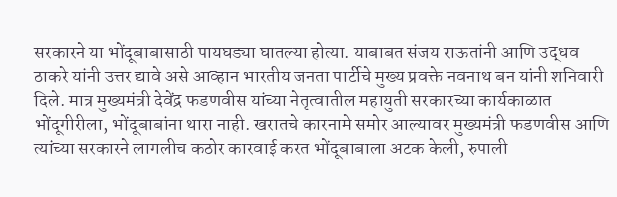सरकारने या भोंदूबाबासाठी पायघड्या घातल्या होत्या. याबाबत संजय राऊतांनी आणि उद्धव ठाकरे यांनी उत्तर द्यावे असे आव्हान भारतीय जनता पार्टीचे मुख्य प्रवक्ते नवनाथ बन यांनी शनिवारी दिले. मात्र मुख्यमंत्री देवेंद्र फडणवीस यांच्या नेतृत्वातील महायुती सरकारच्या कार्यकाळात भोंदूगीरीला, भोंदूबाबांना थारा नाही. खरातचे कारनामे समोर आल्यावर मुख्यमंत्री फडणवीस आणि त्यांच्या सरकारने लागलीच कठोर कारवाई करत भोंदूबाबाला अटक केली, रुपाली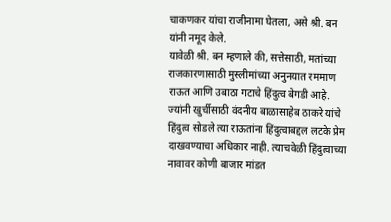चाकणकर यांचा राजीनामा घेतला, असे श्री. बन यांनी नमूद केले.
यावेळी श्री. बन म्हणाले की, सत्तेसाठी, मतांच्या राजकारणासाठी मुस्लीमांच्या अनुनयात रममाण राऊत आणि उबाठा गटाचे हिंदुत्व बेगडी आहे. ज्यांनी खुर्चीसाठी वंदनीय बाळासाहेब ठाकरे यांचे हिंदुत्व सोडले त्या राऊतांना हिंदुत्वाबद्दल लटके प्रेम दाखवण्याचा अधिकार नाही. त्याचवेळी हिंदुत्वाच्या नावावर कोणी बाजार मांडत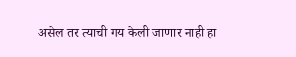असेल तर त्याची गय केली जाणार नाही हा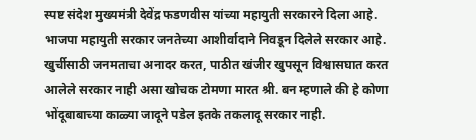स्पष्ट संदेश मुख्यमंत्री देवेंद्र फडणवीस यांच्या महायुती सरकारने दिला आहे.
भाजपा महायुती सरकार जनतेच्या आशीर्वादाने निवडून दिलेले सरकार आहे. खुर्चीसाठी जनमताचा अनादर करत, पाठीत खंजीर खुपसून विश्वासघात करत आलेले सरकार नाही असा खोचक टोमणा मारत श्री. बन म्हणाले की हे कोणा भोंदूबाबाच्या काळ्या जादूने पडेल इतके तकलादू सरकार नाही.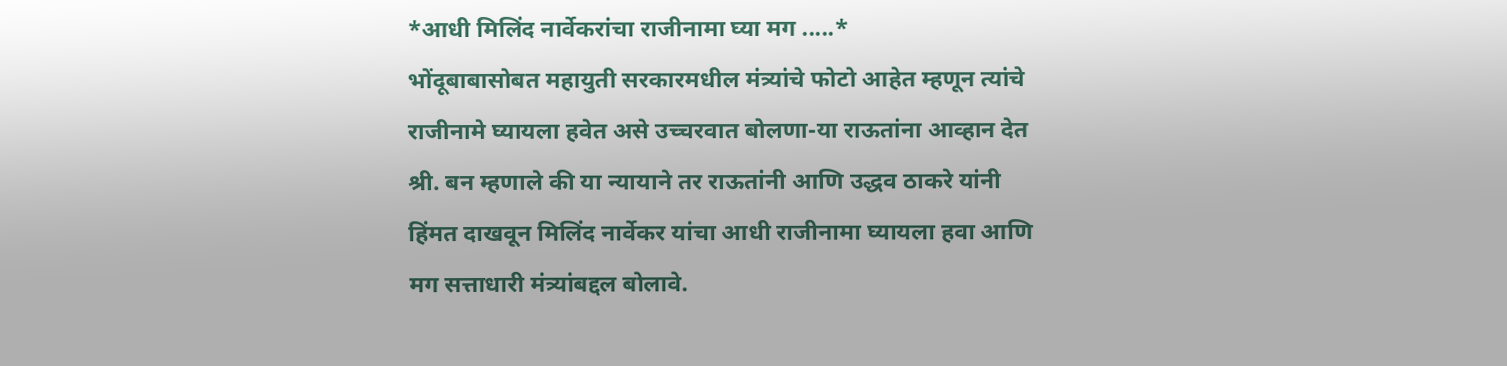*आधी मिलिंद नार्वेकरांचा राजीनामा घ्या मग .....*
भोंदूबाबासोबत महायुती सरकारमधील मंत्र्यांचे फोटो आहेत म्हणून त्यांचे राजीनामे घ्यायला हवेत असे उच्चरवात बोलणा-या राऊतांना आव्हान देत श्री. बन म्हणाले की या न्यायाने तर राऊतांनी आणि उद्धव ठाकरे यांनी हिंमत दाखवून मिलिंद नार्वेकर यांचा आधी राजीनामा घ्यायला हवा आणि मग सत्ताधारी मंत्र्यांबद्दल बोलावे.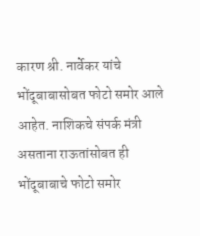कारण श्री. नार्वेकर यांचे भोंदूबाबासोबत फोटो समोर आले आहेत. नाशिकचे संपर्क मंत्री असताना राऊतांसोबत ही भोंदूबाबाचे फोटो समोर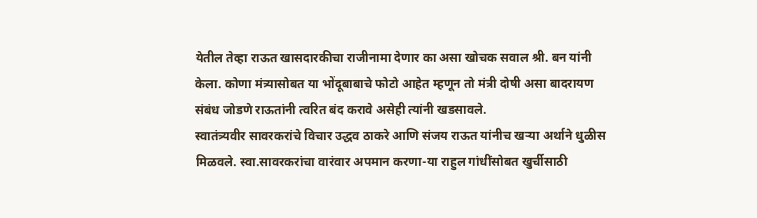येतील तेव्हा राऊत खासदारकीचा राजीनामा देणार का असा खोचक सवाल श्री. बन यांनी केला. कोणा मंत्र्यासोबत या भोंदूबाबाचे फोटो आहेत म्हणून तो मंत्री दोषी असा बादरायण संबंध जोडणे राऊतांनी त्वरित बंद करावे असेही त्यांनी खडसावले.
स्वातंत्र्यवीर सावरकरांचे विचार उद्धव ठाकरे आणि संजय राऊत यांनीच खऱ्या अर्थाने धुळीस मिळवले. स्वा.सावरकरांचा वारंवार अपमान करणा-या राहुल गांधींसोबत खुर्चीसाठी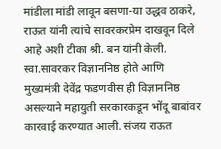मांडीला मांडी लावून बसणा-या उद्धव ठाकरे, राऊत यांनी त्यांचे सावरकरप्रेम दाखवून दिले आहे अशी टीका श्री. बन यांनी केली. स्वा.सावरकर विज्ञाननिष्ठ होते आणि मुख्यमंत्री देवेंद्र फडणवीस ही विज्ञाननिष्ठ असल्याने महायुती सरकारकडून भोंदू बाबांवर कारवाई करण्यात आली. संजय राऊत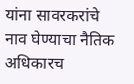यांना सावरकरांचे नाव घेण्याचा नैतिक अधिकारच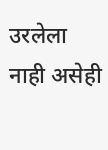उरलेला नाही असेही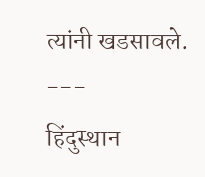त्यांनी खडसावले.
---
हिंदुस्थान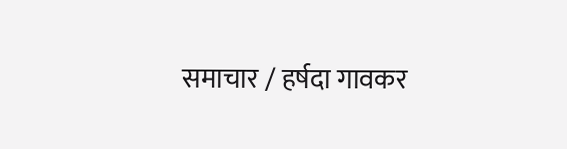समाचार / हर्षदा गावकर